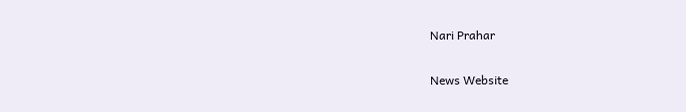Nari Prahar

News Website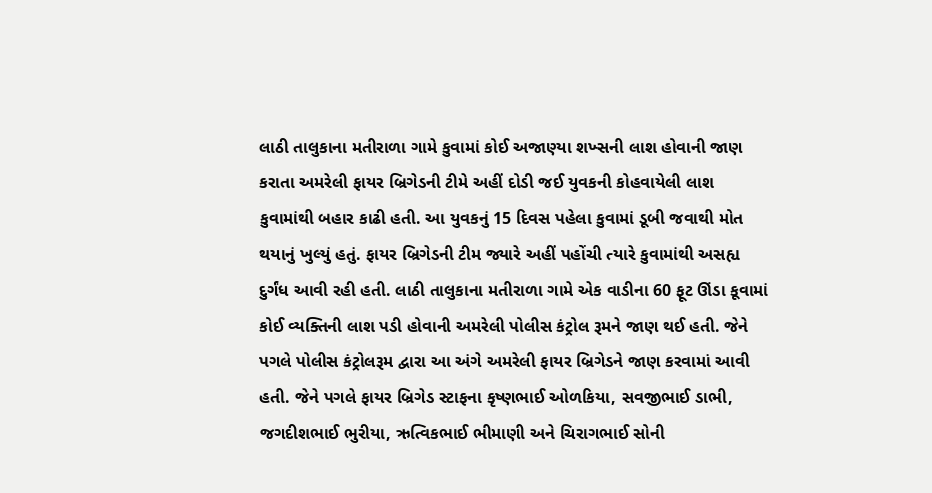લાઠી તાલુકાના મતીરાળા ગામે કુવામાં કોઈ અજાણ્યા શખ્સની લાશ હોવાની જાણ કરાતા અમરેલી ફાયર બ્રિગેડની ટીમે અહીં દોડી જઈ યુવકની કોહવાયેલી લાશ કુવામાંથી બહાર કાઢી હતી. આ યુવકનું 15 દિવસ પહેલા કુવામાં ડૂબી જવાથી મોત થયાનું ખુલ્યું હતું. ફાયર બ્રિગેડની ટીમ જ્યારે અહીં પહોંચી ત્યારે કુવામાંથી અસહ્ય દુર્ગંધ આવી રહી હતી. લાઠી તાલુકાના મતીરાળા ગામે એક વાડીના 60 ફૂટ ઊંડા કૂવામાં કોઈ વ્યક્તિની લાશ પડી હોવાની અમરેલી પોલીસ કંટ્રોલ રૂમને જાણ થઈ હતી. જેને પગલે પોલીસ કંટ્રોલરૂમ દ્વારા આ અંગે અમરેલી ફાયર બ્રિગેડને જાણ કરવામાં આવી હતી. જેને પગલે ફાયર બ્રિગેડ સ્ટાફના કૃષ્ણભાઈ ઓળકિયા, સવજીભાઈ ડાભી, જગદીશભાઈ ભુરીયા, ઋત્વિકભાઈ ભીમાણી અને ચિરાગભાઈ સોની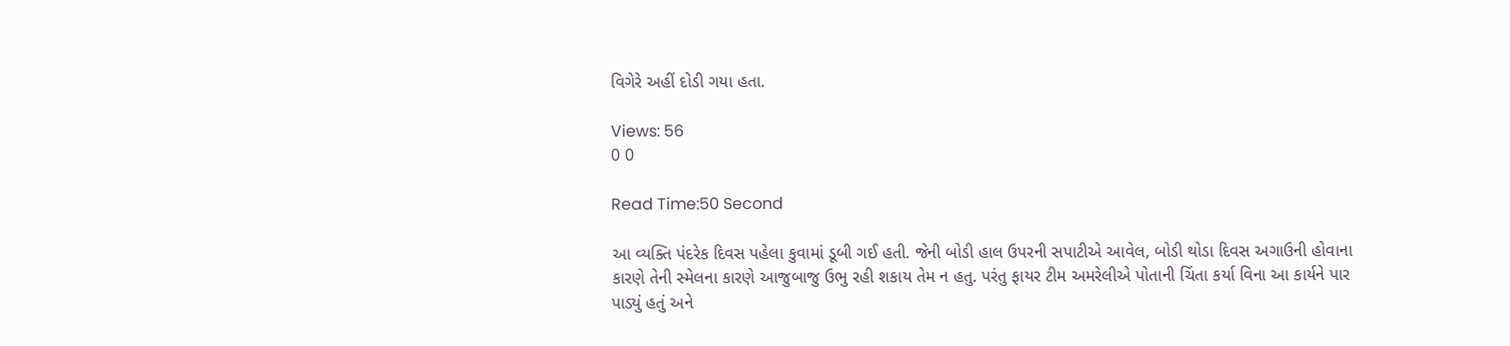વિગેરે અહીં દોડી ગયા હતા.

Views: 56
0 0

Read Time:50 Second

આ વ્યક્તિ પંદરેક દિવસ પહેલા કુવામાં ડૂબી ગઈ હતી. જેની બોડી હાલ ઉપરની સપાટીએ આવેલ, બોડી થોડા દિવસ અગાઉની હોવાના કારણે તેની સ્મેલના કારણે આજુબાજુ ઉભુ રહી શકાય તેમ ન હતુ. પરંતુ ફાયર ટીમ અમરેલીએ પોતાની ચિંતા કર્યા વિના આ કાર્યને પાર પાડ્યું હતું અને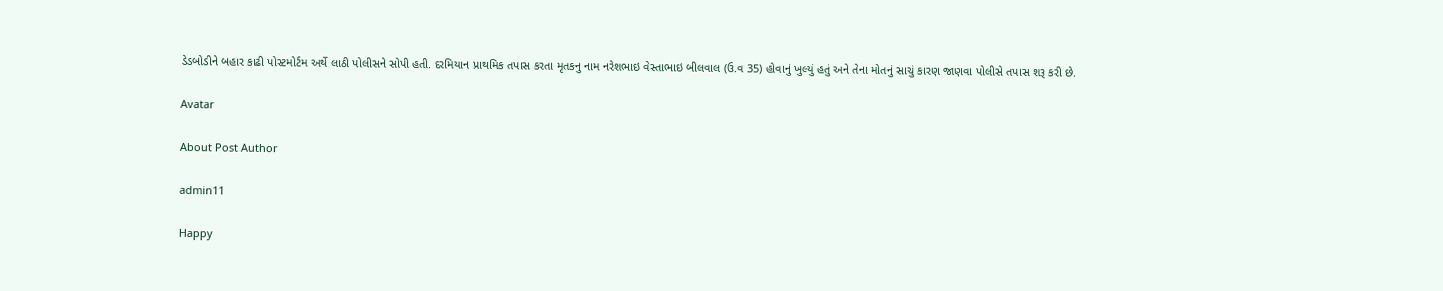ડેડબોડીને બહાર કાઢી પોસ્ટમોર્ટમ અર્થે લાઠી પોલીસને સોપી હતી. દરમિયાન પ્રાથમિક તપાસ કરતા મૃતકનુ નામ નરેશભાઇ વેસ્તાભાઇ બીલવાલ (ઉ.વ 35) હોવાનું ખુલ્યું હતું અને તેના મોતનું સાચું કારણ જાણવા પોલીસે તપાસ શરૂ કરી છે.

Avatar

About Post Author

admin11

Happy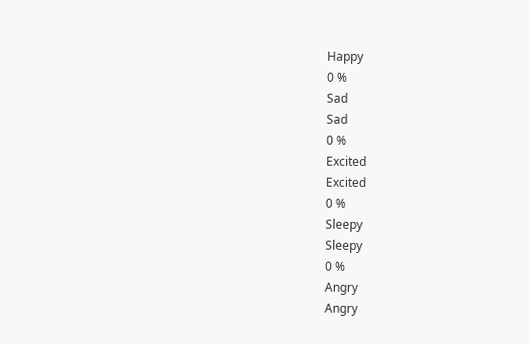Happy
0 %
Sad
Sad
0 %
Excited
Excited
0 %
Sleepy
Sleepy
0 %
Angry
Angry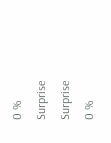0 %
Surprise
Surprise
0 %